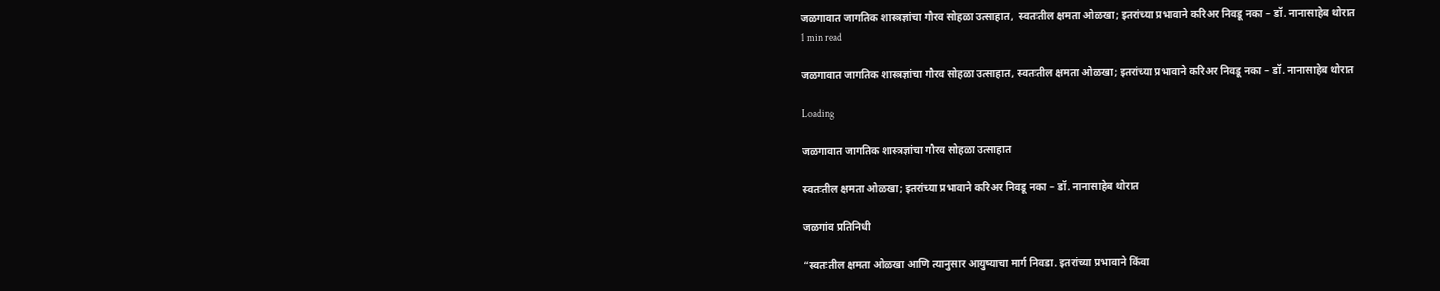जळगावात जागतिक शास्त्रज्ञांचा गौरव सोहळा उत्साहात,  स्वतःतील क्षमता ओळखा; इतरांच्या प्रभावाने करिअर निवडू नका – डॉ. नानासाहेब थोरात
1 min read

जळगावात जागतिक शास्त्रज्ञांचा गौरव सोहळा उत्साहात, स्वतःतील क्षमता ओळखा; इतरांच्या प्रभावाने करिअर निवडू नका – डॉ. नानासाहेब थोरात

Loading

जळगावात जागतिक शास्त्रज्ञांचा गौरव सोहळा उत्साहात

स्वतःतील क्षमता ओळखा; इतरांच्या प्रभावाने करिअर निवडू नका – डॉ. नानासाहेब थोरात

जळगांव प्रतिनिधी

“स्वतःतील क्षमता ओळखा आणि त्यानुसार आयुष्याचा मार्ग निवडा. इतरांच्या प्रभावाने किंवा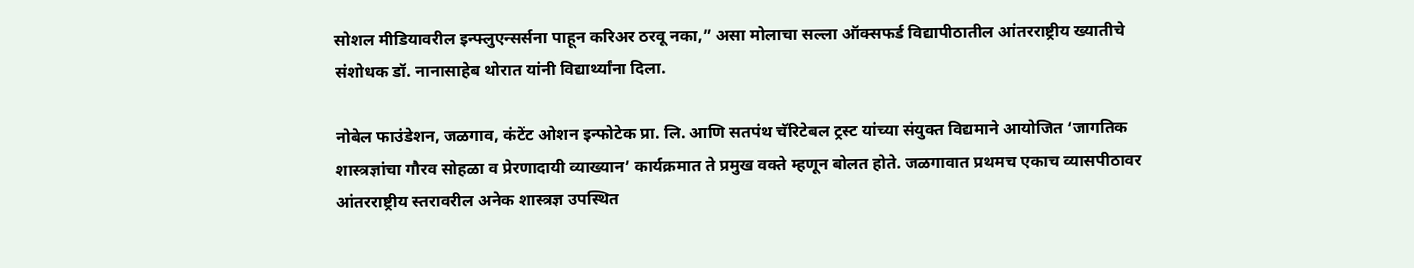सोशल मीडियावरील इन्फ्लुएन्सर्सना पाहून करिअर ठरवू नका,” असा मोलाचा सल्ला ऑक्सफर्ड विद्यापीठातील आंतरराष्ट्रीय ख्यातीचे संशोधक डॉ. नानासाहेब थोरात यांनी विद्यार्थ्यांना दिला.

नोबेल फाउंडेशन, जळगाव, कंटेंट ओशन इन्फोटेक प्रा. लि. आणि सतपंथ चॅरिटेबल ट्रस्ट यांच्या संयुक्त विद्यमाने आयोजित ‘जागतिक शास्त्रज्ञांचा गौरव सोहळा व प्रेरणादायी व्याख्यान’ कार्यक्रमात ते प्रमुख वक्ते म्हणून बोलत होते. जळगावात प्रथमच एकाच व्यासपीठावर आंतरराष्ट्रीय स्तरावरील अनेक शास्त्रज्ञ उपस्थित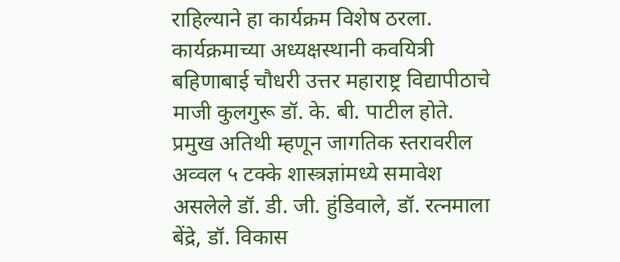राहिल्याने हा कार्यक्रम विशेष ठरला.
कार्यक्रमाच्या अध्यक्षस्थानी कवयित्री बहिणाबाई चौधरी उत्तर महाराष्ट्र विद्यापीठाचे माजी कुलगुरू डॉ. के. बी. पाटील होते. प्रमुख अतिथी म्हणून जागतिक स्तरावरील अव्वल ५ टक्के शास्त्रज्ञांमध्ये समावेश असलेले डॉ. डी. जी. हुंडिवाले, डॉ. रत्नमाला बेंद्रे, डॉ. विकास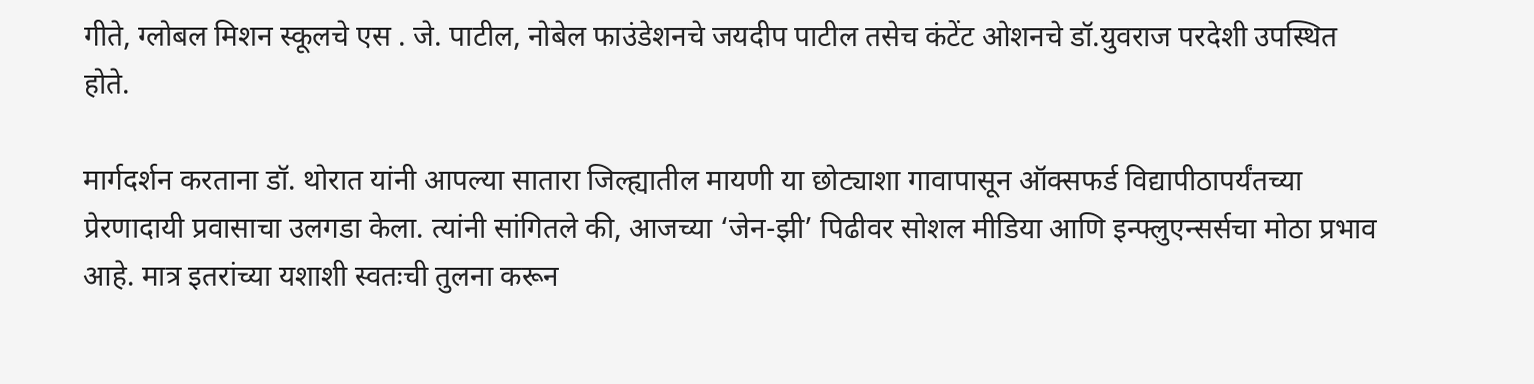गीते, ग्लोबल मिशन स्कूलचे एस . जे. पाटील, नोबेल फाउंडेशनचे जयदीप पाटील तसेच कंटेंट ओशनचे डॉ.युवराज परदेशी उपस्थित होते.

मार्गदर्शन करताना डॉ. थोरात यांनी आपल्या सातारा जिल्ह्यातील मायणी या छोट्याशा गावापासून ऑक्सफर्ड विद्यापीठापर्यंतच्या प्रेरणादायी प्रवासाचा उलगडा केला. त्यांनी सांगितले की, आजच्या ‘जेन-झी’ पिढीवर सोशल मीडिया आणि इन्फ्लुएन्सर्सचा मोठा प्रभाव आहे. मात्र इतरांच्या यशाशी स्वतःची तुलना करून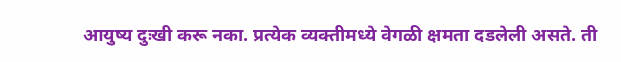आयुष्य दुःखी करू नका. प्रत्येक व्यक्तीमध्ये वेगळी क्षमता दडलेली असते. ती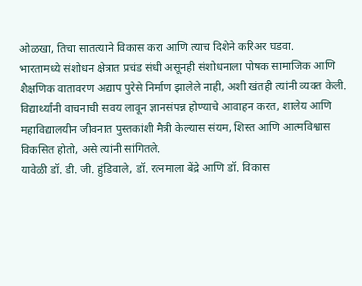ओळखा, तिचा सातत्याने विकास करा आणि त्याच दिशेने करिअर घडवा.
भारतामध्ये संशोधन क्षेत्रात प्रचंड संधी असूनही संशोधनाला पोषक सामाजिक आणि शैक्षणिक वातावरण अद्याप पुरेसे निर्माण झालेले नाही, अशी खंतही त्यांनी व्यक्त केली. विद्यार्थ्यांनी वाचनाची सवय लावून ज्ञानसंपन्न होण्याचे आवाहन करत, शालेय आणि महाविद्यालयीन जीवनात पुस्तकांशी मैत्री केल्यास संयम, शिस्त आणि आत्मविश्वास विकसित होतो, असे त्यांनी सांगितले.
यावेळी डॉ. डी. जी. हुंडिवाले, डॉ. रत्नमाला बेंद्रे आणि डॉ. विकास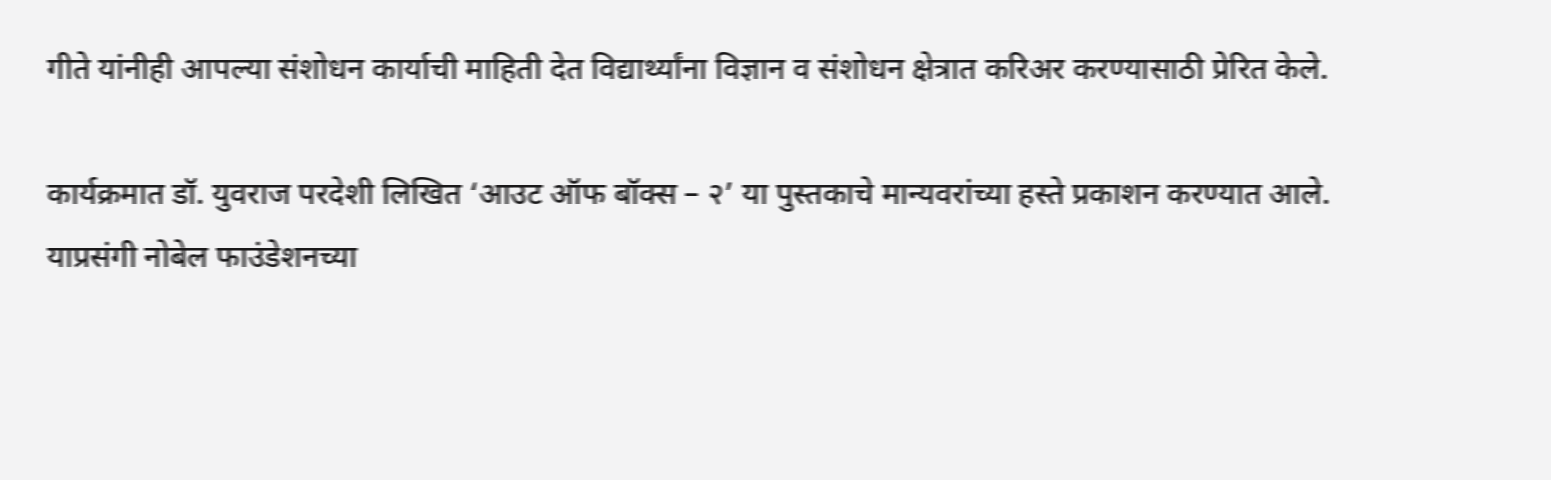गीते यांनीही आपल्या संशोधन कार्याची माहिती देत विद्यार्थ्यांना विज्ञान व संशोधन क्षेत्रात करिअर करण्यासाठी प्रेरित केले.

कार्यक्रमात डॉ. युवराज परदेशी लिखित ‘आउट ऑफ बॉक्स – २’ या पुस्तकाचे मान्यवरांच्या हस्ते प्रकाशन करण्यात आले.
याप्रसंगी नोबेल फाउंडेशनच्या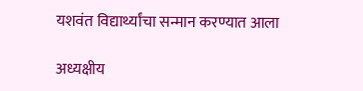यशवंत विद्यार्थ्यांचा सन्मान करण्यात आला

अध्यक्षीय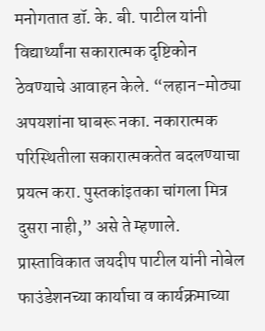मनोगतात डॉ. के. बी. पाटील यांनी विद्यार्थ्यांना सकारात्मक दृष्टिकोन ठेवण्याचे आवाहन केले. “लहान-मोठ्या अपयशांना घाबरू नका. नकारात्मक परिस्थितीला सकारात्मकतेत बदलण्याचा प्रयत्न करा. पुस्तकांइतका चांगला मित्र दुसरा नाही,” असे ते म्हणाले.
प्रास्ताविकात जयदीप पाटील यांनी नोबेल फाउंडेशनच्या कार्याचा व कार्यक्रमाच्या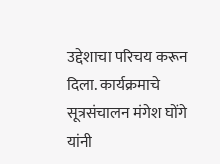उद्देशाचा परिचय करून दिला. कार्यक्रमाचे सूत्रसंचालन मंगेश घोंगे यांनी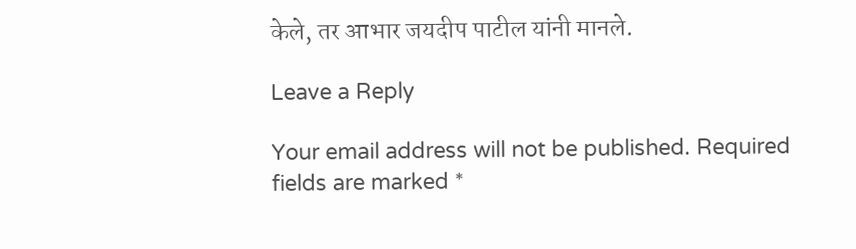केले, तर आभार जयदीप पाटील यांनी मानले.

Leave a Reply

Your email address will not be published. Required fields are marked *